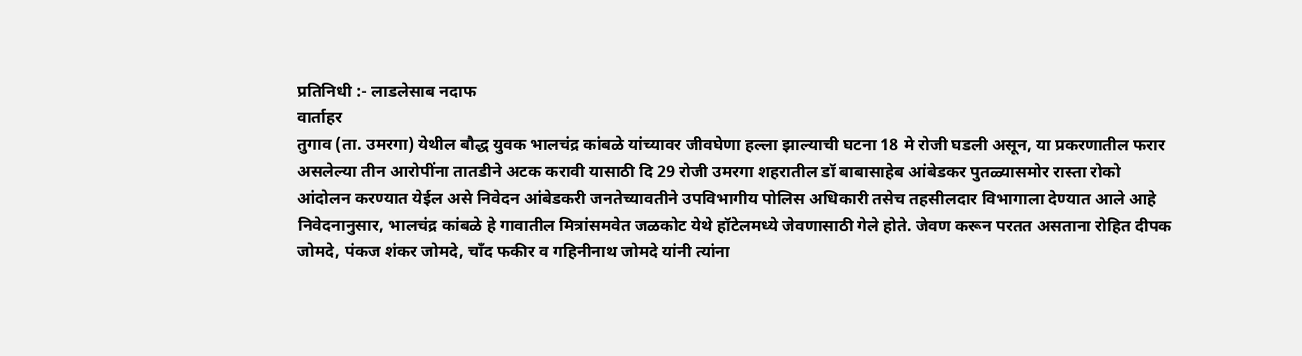प्रतिनिधी :- लाडलेसाब नदाफ
वार्ताहर
तुगाव (ता. उमरगा) येथील बौद्ध युवक भालचंद्र कांबळे यांच्यावर जीवघेणा हल्ला झाल्याची घटना 18 मे रोजी घडली असून, या प्रकरणातील फरार असलेल्या तीन आरोपींना तातडीने अटक करावी यासाठी दि 29 रोजी उमरगा शहरातील डॉ बाबासाहेब आंबेडकर पुतळ्यासमोर रास्ता रोको आंदोलन करण्यात येईल असे निवेदन आंबेडकरी जनतेच्यावतीने उपविभागीय पोलिस अधिकारी तसेच तहसीलदार विभागाला देण्यात आले आहे
निवेदनानुसार, भालचंद्र कांबळे हे गावातील मित्रांसमवेत जळकोट येथे हॉटेलमध्ये जेवणासाठी गेले होते. जेवण करून परतत असताना रोहित दीपक जोमदे, पंकज शंकर जोमदे, चाँद फकीर व गहिनीनाथ जोमदे यांनी त्यांना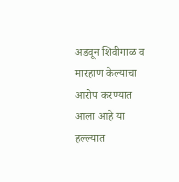अडवून शिवीगाळ व मारहाण केल्याचा आरोप करण्यात आला आहे या हल्ल्यात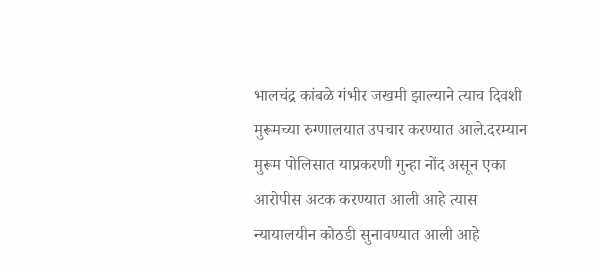भालचंद्र कांबळे गंभीर जखमी झाल्याने त्याच दिवशी मुरूमच्या रुग्णालयात उपचार करण्यात आले.दरम्यान मुरूम पोलिसात याप्रकरणी गुन्हा नोंद असून एका आरोपीस अटक करण्यात आली आहे त्यास न्यायालयीन कोठडी सुनावण्यात आली आहे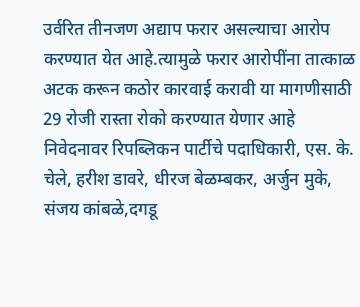उर्वरित तीनजण अद्याप फरार असल्याचा आरोप करण्यात येत आहे.त्यामुळे फरार आरोपींना तात्काळ अटक करून कठोर कारवाई करावी या मागणीसाठी 29 रोजी रास्ता रोको करण्यात येणार आहे
निवेदनावर रिपब्लिकन पार्टीचे पदाधिकारी, एस. के. चेले, हरीश डावरे, धीरज बेळम्बकर, अर्जुन मुके, संजय कांबळे,दगडू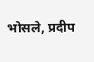भोसले, प्रदीप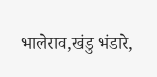भालेराव,खंडु भंडारे,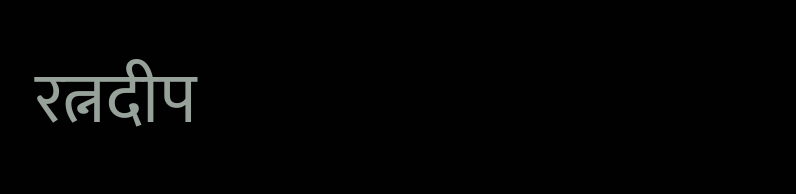रत्नदीप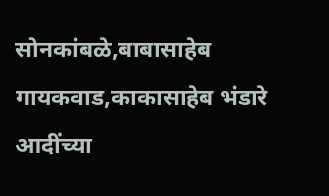सोनकांबळे,बाबासाहेब गायकवाड,काकासाहेब भंडारे आदींच्या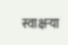स्वाक्षऱ्या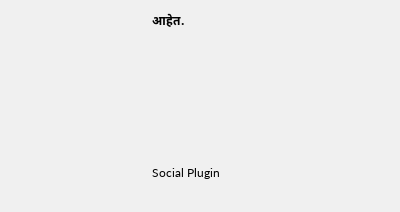आहेत.





Social Plugin